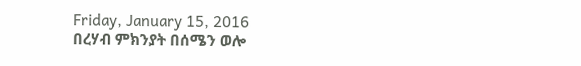Friday, January 15, 2016
በረሃብ ምክንያት በሰሜን ወሎ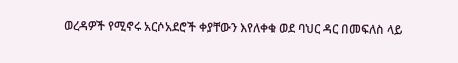ወረዳዎች የሚኖሩ አርሶአደሮች ቀያቸውን እየለቀቁ ወደ ባህር ዳር በመፍለስ ላይ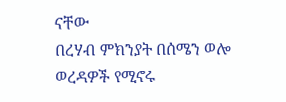ናቸው
በረሃብ ምክንያት በሰሜን ወሎ ወረዳዎች የሚኖሩ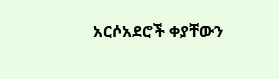አርሶአደሮች ቀያቸውን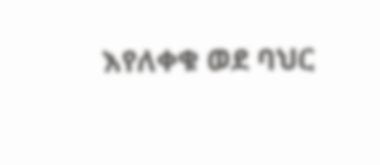እየለቀቁ ወደ ባህር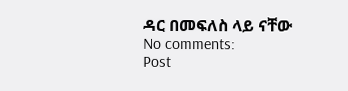ዳር በመፍለስ ላይ ናቸው
No comments:
Post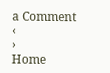a Comment
‹
›
Home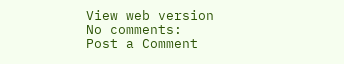View web version
No comments:
Post a Comment